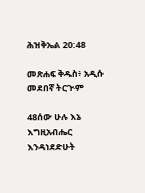ሕዝቅኤል 20:48

መጽሐፍ ቅዱስ፥ አዲሱ መደበኛ ትርጒም

48ሰው ሁሉ እኔ እግዚአብሔር እንዳነደድሁት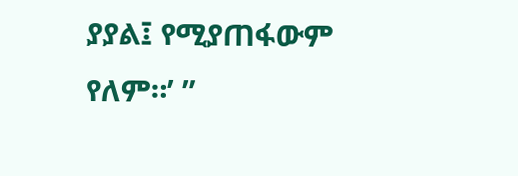ያያል፤ የሚያጠፋውም የለም።’ ”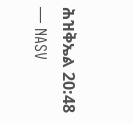ሕዝቅኤል 20:48 — NASV